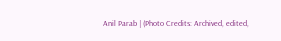Anil Parab | (Photo Credits: Archived, edited,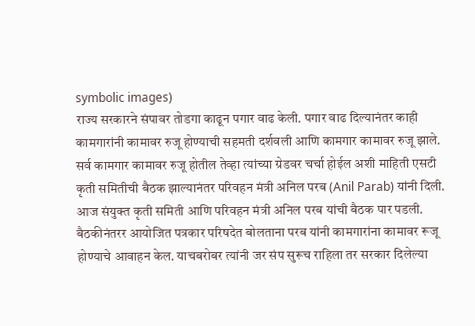symbolic images)
राज्य सरकारने संपावर तोडगा काढून पगार वाढ केली. पगार वाढ दिल्यानंतर काही कामगारांनी कामावर रुजू होण्याची सहमती दर्शवली आणि कामगार कामावर रुजू झाले. सर्व कामगार कामावर रुजू होतील तेव्हा त्यांच्या ग्रेडवर चर्चा होईल अशी माहिती एसटी कृती समितीची बैठक झाल्यानंतर परिवहन मंत्री अनिल परब (Anil Parab) यांनी दिली. आज संयुक्त कृती समिती आणि परिवहन मंत्री अनिल परब यांची बैठक पार पडली. बैठकीनंतरर आयोजित पत्रकार परिषदेत बोलताना परब यांनी कामगारांना कामावर रूजू होण्याचे आवाहन केल. याचबरोबर त्यांनी जर संप सुरूच राहिला तर सरकार दिलेल्या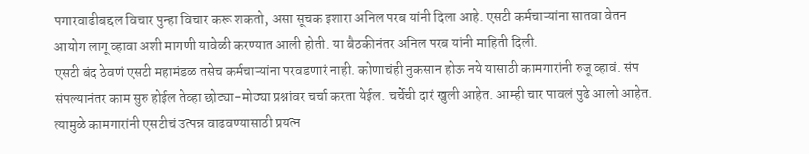पगारवाढीबद्दल विचार पुन्हा विचार करू शकतो, असा सूचक इशारा अनिल परब यांनी दिला आहे. एसटी कर्मचाऱ्यांना सातवा वेतन आयोग लागू व्हावा अशी मागणी यावेळी करण्यात आली होती. या बैठकीनंतर अनिल परब यांनी माहिती दिली.
एसटी बंद ठेवणं एसटी महामंडळ तसेच कर्मचाऱ्यांना परवडणारं नाही. कोणाचंही नुकसान होऊ नये यासाठी कामगारांनी रुजू व्हावं. संप संपल्यानंतर काम सुरु होईल तेव्हा छोट्या-मोठ्या प्रश्नांवर चर्चा करता येईल. चर्चेची दारं खुली आहेत. आम्ही चार पावलं पुढे आलो आहेत. त्यामुळे कामगारांनी एसटीचं उत्पन्न वाढवण्यासाठी प्रयत्न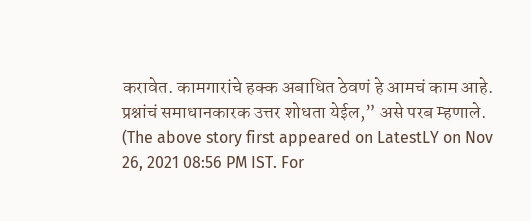करावेत. कामगारांचे हक्क अबाधित ठेवणं हे आमचं काम आहे. प्रश्नांचं समाधानकारक उत्तर शोधता येईल,” असे परब म्हणाले.
(The above story first appeared on LatestLY on Nov 26, 2021 08:56 PM IST. For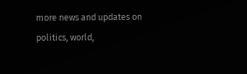more news and updates on politics, world,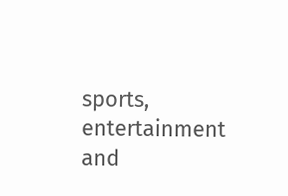sports, entertainment and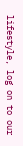lifestyle, log on to our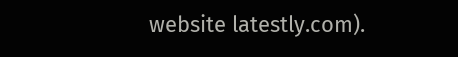website latestly.com).